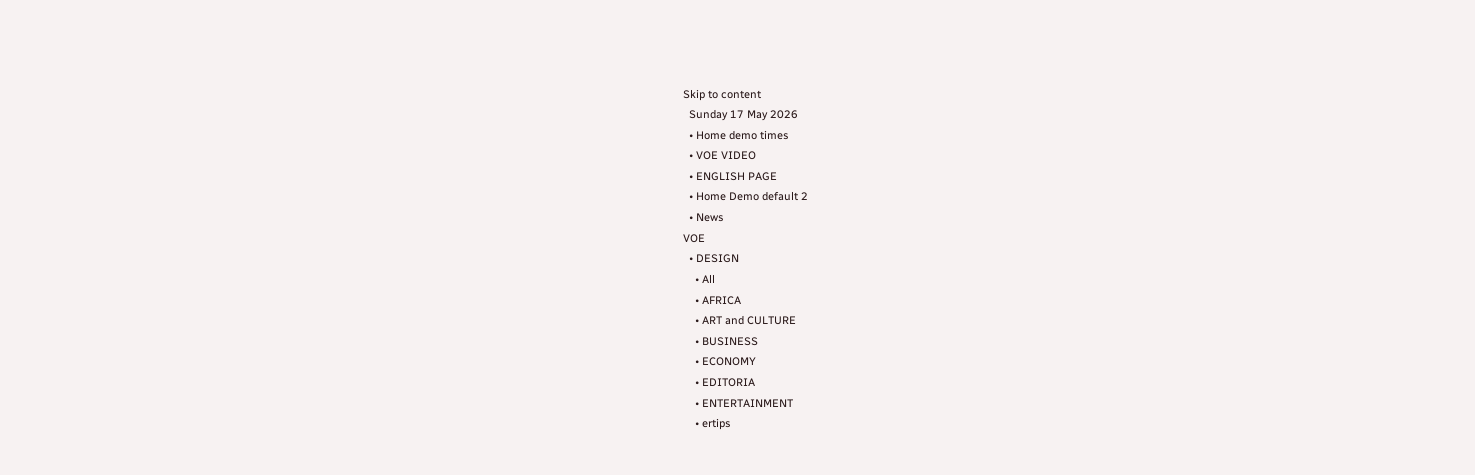Skip to content
  Sunday 17 May 2026
  • Home demo times
  • VOE VIDEO
  • ENGLISH PAGE
  • Home Demo default 2
  • News
VOE
  • DESIGN
    • All
    • AFRICA
    • ART and CULTURE
    • BUSINESS
    • ECONOMY
    • EDITORIA
    • ENTERTAINMENT
    • ertips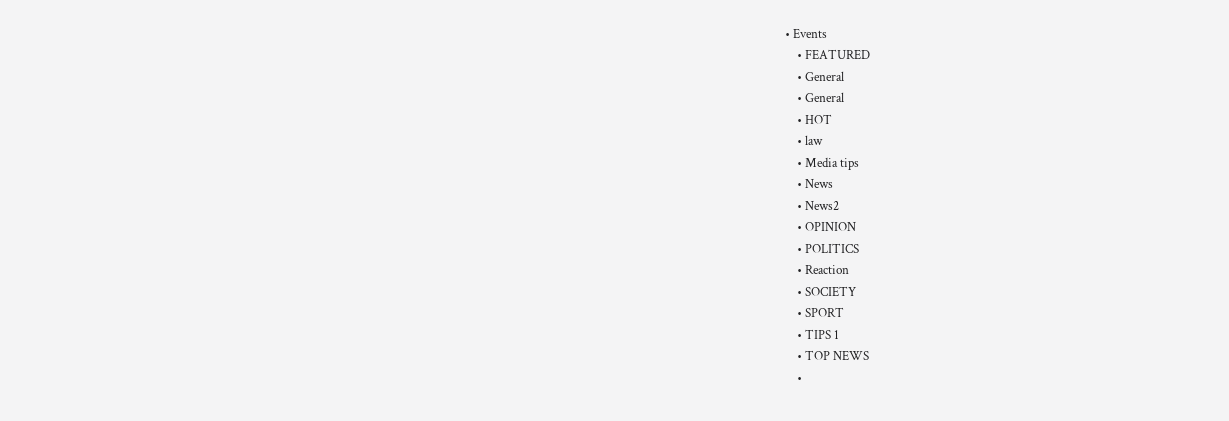• Events
    • FEATURED
    • General
    • General
    • HOT
    • law
    • Media tips
    • News
    • News2
    • OPINION
    • POLITICS
    • Reaction
    • SOCIETY
    • SPORT
    • TIPS 1
    • TOP NEWS
    •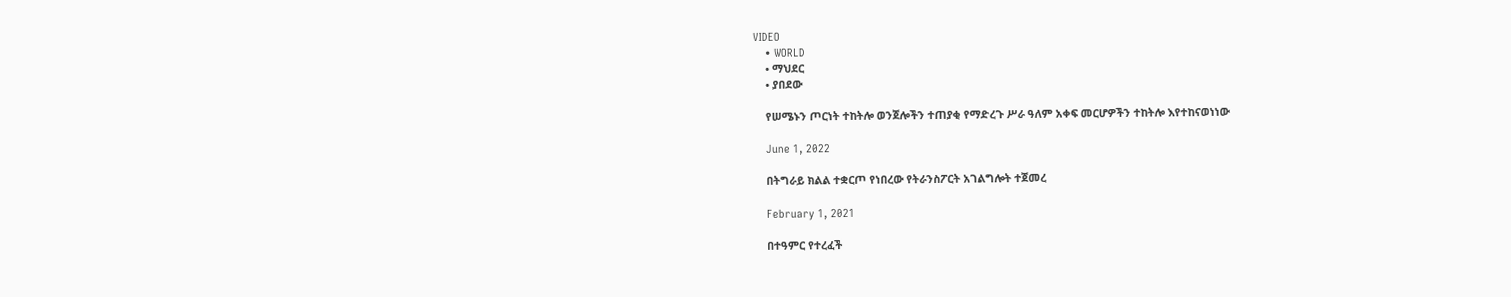VIDEO
    • WORLD
    • ማህደር
    • ያበደው

    የሠሜኑን ጦርነት ተከትሎ ወንጀሎችን ተጠያቂ የማድረጉ ሥራ ዓለም አቀፍ መርሆዎችን ተከትሎ እየተከናወነነው

    June 1, 2022

    በትግራይ ክልል ተቋርጦ የነበረው የትራንስፖርት አገልግሎት ተጀመረ

    February 1, 2021

    በተዓምር የተረፈች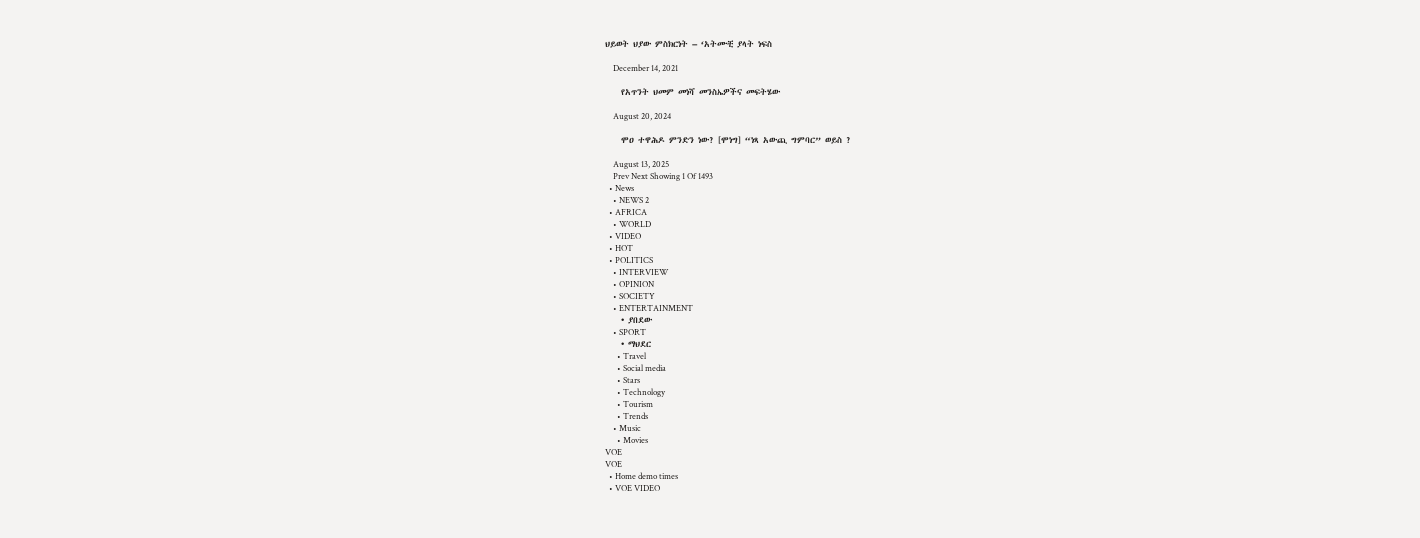ህይወት ህያው ምስክርነት – ‘አትሙቺ ያላት ነፍስ

    December 14, 2021

    የአጥንት ህመም መነሻ መንስኤዎችና መፍትሄው

    August 20, 2024

    ሞዐ ተዋሕዶ ምንድን ነው? [ሞነግ] “ነጻ አውጪ ግምባር” ወይስ ?

    August 13, 2025
    Prev Next Showing 1 Of 1493
  • News
    • NEWS 2
  • AFRICA
    • WORLD
  • VIDEO
  • HOT
  • POLITICS
    • INTERVIEW
    • OPINION
    • SOCIETY
    • ENTERTAINMENT
    • ያበደው
    • SPORT
    • ማህደር
      • Travel
      • Social media
      • Stars
      • Technology
      • Tourism
      • Trends
    • Music
      • Movies
VOE
VOE
  • Home demo times
  • VOE VIDEO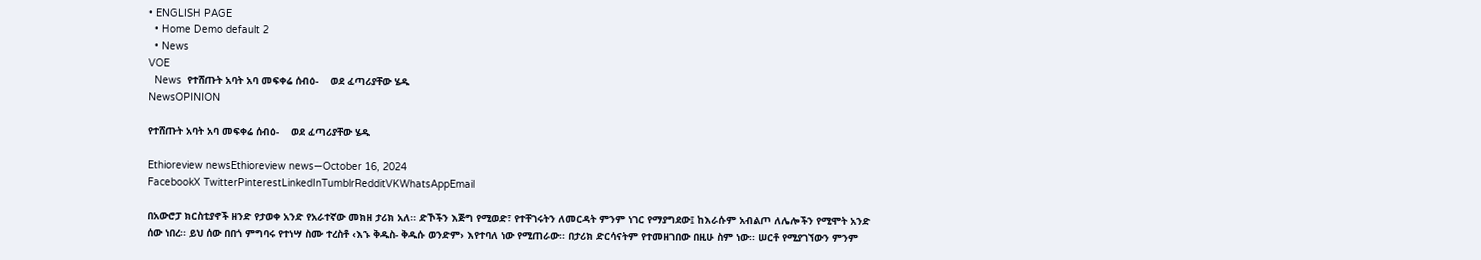• ENGLISH PAGE
  • Home Demo default 2
  • News
VOE
  News  የተሸጡት አባት አባ መፍቀሬ ሰብዕ-    ወደ ፈጣሪያቸው ሄዱ
NewsOPINION

የተሸጡት አባት አባ መፍቀሬ ሰብዕ-    ወደ ፈጣሪያቸው ሄዱ

Ethioreview newsEthioreview news—October 16, 2024
FacebookX TwitterPinterestLinkedInTumblrRedditVKWhatsAppEmail

በአውሮፓ ክርስቲያኖች ዘንድ የታወቀ አንድ የአራተኛው መክዘ ታሪክ አለ፡፡ ድኾችን እጅግ የሚወድ፣ የተቸገሩትን ለመርዳት ምንም ነገር የማያግደው፤ ከእራሱም አብልጦ ለሌሎችን የሚሞት አንድ ሰው ነበረ፡፡ ይህ ሰው በበጎ ምግባሩ የተነሣ ስሙ ተረስቶ ‹እኁ ቅዱስ- ቅዱሱ ወንድም› እየተባለ ነው የሚጠራው፡፡ በታሪክ ድርሳናትም የተመዘገበው በዚሁ ስም ነው፡፡ ሠርቶ የሚያገኘውን ምንም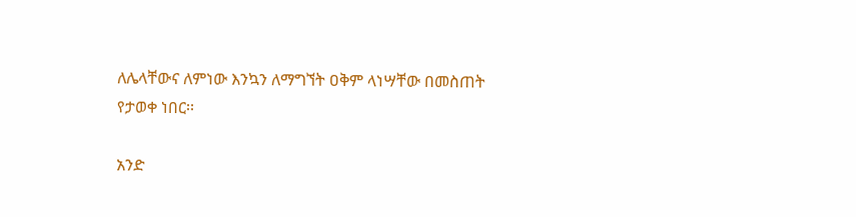ለሌላቸውና ለምነው እንኳን ለማግኘት ዐቅም ላነሣቸው በመስጠት የታወቀ ነበር፡፡

አንድ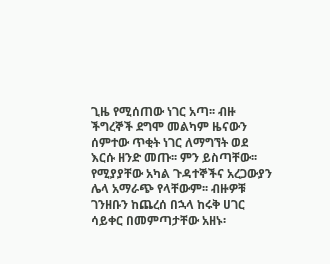ጊዜ የሚሰጠው ነገር አጣ፡፡ ብዙ ችግረኞች ደግሞ መልካም ዜናውን ሰምተው ጥቂት ነገር ለማግኘት ወደ እርሱ ዘንድ መጡ፡፡ ምን ይስጣቸው፡፡ የሚያያቸው አካል ጉዳተኞችና አረጋውያን ሌላ አማራጭ የላቸውም፡፡ ብዙዎቹ ገንዘቡን ከጨረሰ በኋላ ከሩቅ ሀገር ሳይቀር በመምጣታቸው አዘኑ፡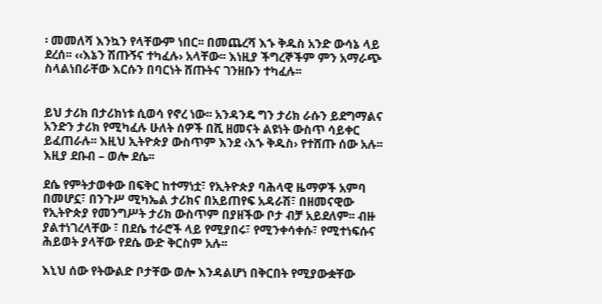፡ መመለሻ እንኳን የላቸውም ነበር፡፡ በመጨረሻ እኁ ቅዱስ አንድ ውሳኔ ላይ ደረሰ፡፡ ‹‹እኔን ሽጡኝና ተካፈሉ› አላቸው፡፡ እነዚያ ችግረኞችም ምን አማራጭ ስላልነበራቸው እርሱን በባርነት ሸጡትና ገንዘቡን ተካፈሉ፡፡


ይህ ታሪክ በታሪክነቱ ሲወሳ የኖረ ነው፡፡ አንዳንዴ ግን ታሪክ ራሱን ይደግማልና አንድን ታሪክ የሚካፈሉ ሁለት ሰዎች በሺ ዘመናት ልዩነት ውስጥ ሳይቀር ይፈጠራሉ፡፡ እዚህ ኢትዮጵያ ውስጥም እንደ ‹እኁ ቅዱስ› የተሸጡ ሰው አሉ፡፡ እዚያ ደቡብ – ወሎ ደሴ፡፡

ደሴ የምትታወቀው በፍቅር ከተማነቷ፣ የኢትዮጵያ ባሕላዊ ዜማዎች አምባ በመሆኗ፣ በንጉሥ ሚካኤል ታሪክና በአይጠየፍ አዳራሽ፣ በዘመናዊው የኢትዮጵያ የመንግሥት ታሪክ ውስጥም በያዘችው ቦታ ብቻ አይደለም፡፡ ብዙ ያልተነገረላቸው ፣ በደሴ ተራሮች ላይ የሚያበሩ፣ የሚንቀሳቀሱ፣ የሚተነፍሱና ሕይወት ያላቸው የደሴ ውድ ቅርስም አሉ፡፡

እኒህ ሰው የትውልድ ቦታቸው ወሎ እንዳልሆነ በቅርበት የሚያውቋቸው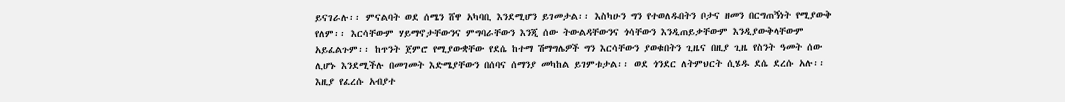ይናገራሉ፡፡ ምናልባት ወደ ሰሜን ሸዋ አካባቢ እንደሚሆን ይገመታል፡፡ እስካሁን ግን የተወለዱበትን ቦታና ዘመን በርግጠኝነት የሚያውቅ የለም፡፡ እርሳቸውም ሃይማኖታቸውንና ምግባራቸውን እንጂ ሰው ትውልዳቸውንና ጎሳቸውን እንዲጠይቃቸውም እንዲያውቅላቸውም አይፈልጉም፡፡ ከጥንት ጀምሮ የሚያውቋቸው የደሴ ከተማ ሽማግሌዎች ግን እርሳቸውን ያወቁበትን ጊዜና በዚያ ጊዜ የስንት ዓመት ሰው ሊሆኑ እንደሚችሉ በመገመት እድሜያቸውን በሰባና ሰማንያ መካከል ይገምቱታል፡፡ ወደ ጎንደር ለትምህርት ሲሄዱ ደሴ ደረሱ አሉ፡፡ እዚያ የፈረሱ አብያተ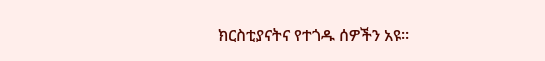ክርስቲያናትና የተጎዱ ሰዎችን አዩ፡፡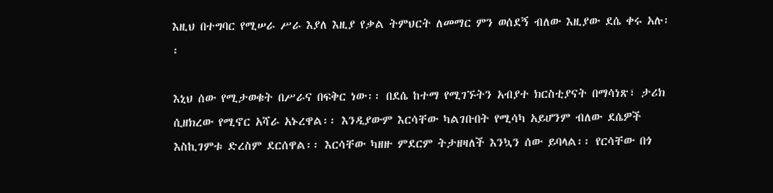እዚህ በተግባር የሚሠራ ሥራ እያለ እዚያ የቃል ትምህርት ለመማር ምን ወሰደኝ ብለው እዚያው ደሴ ቀሩ አሉ፡፡

እኒህ ሰው የሚታወቁት በሥራና በፍቅር ነው፡፡ በደሴ ከተማ የሚገኙትን አብያተ ክርስቲያናት በማሳነጽ፣ ታሪክ ሲዘክረው የሚኖር አሻራ አኑረዋል፡፡ እንዲያውም እርሳቸው ካልገቡበት የሚሳካ አይሆንም ብለው ደሴዎች እስኪገምቱ ድረስም ደርሰዋል፡፡ እርሳቸው ካዘዙ ምደርም ትታዘዛለች እንኳን ሰው ይባላል፡፡ የርሳቸው በጎ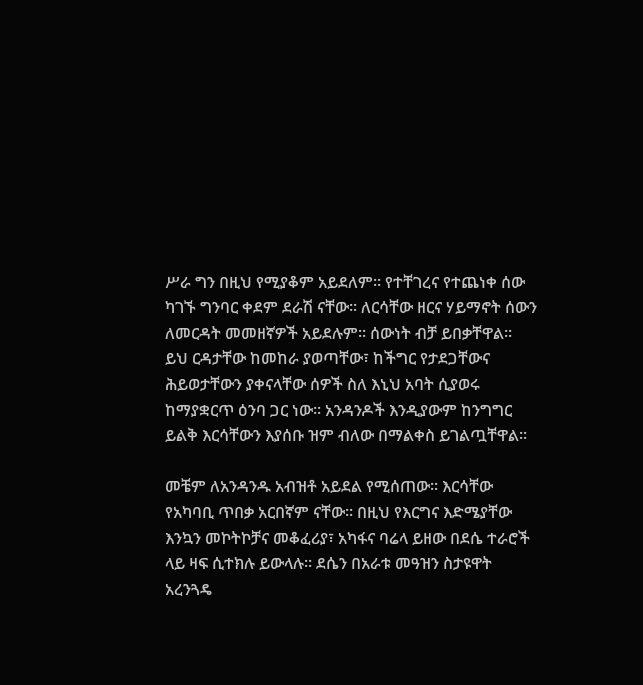ሥራ ግን በዚህ የሚያቆም አይደለም፡፡ የተቸገረና የተጨነቀ ሰው ካገኙ ግንባር ቀደም ደራሽ ናቸው፡፡ ለርሳቸው ዘርና ሃይማኖት ሰውን ለመርዳት መመዘኛዎች አይደሉም፡፡ ሰውነት ብቻ ይበቃቸዋል፡፡ ይህ ርዳታቸው ከመከራ ያወጣቸው፣ ከችግር የታደጋቸውና ሕይወታቸውን ያቀናላቸው ሰዎች ስለ እኒህ አባት ሲያወሩ ከማያቋርጥ ዕንባ ጋር ነው፡፡ አንዳንዶች እንዲያውም ከንግግር ይልቅ እርሳቸውን እያሰቡ ዝም ብለው በማልቀስ ይገልጧቸዋል፡፡

መቼም ለአንዳንዱ አብዝቶ አይደል የሚሰጠው፡፡ እርሳቸው የአካባቢ ጥበቃ አርበኛም ናቸው፡፡ በዚህ የእርግና እድሜያቸው እንኳን መኮትኮቻና መቆፈሪያ፣ አካፋና ባሬላ ይዘው በደሴ ተራሮች ላይ ዛፍ ሲተክሉ ይውላሉ፡፡ ደሴን በአራቱ መዓዝን ስታዩዋት አረንጓዴ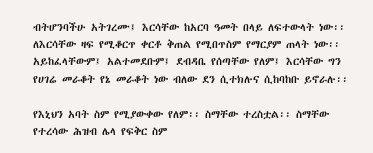ብትሆንባችሁ አትገረሙ፤ እርሳቸው ከአርባ ዓመት በላይ ለፍተውላት ነው፡፡ ለእርሳቸው ዛፍ የሚቆርጥ ቀርቶ ቅጠል የሚበጥስም የማርያም ጠላት ነው፡፡ አይከፈላቸውም፤ አልተመደቡም፤ ደብዳቤ የሰጣቸው የለም፤ እርሳቸው ግን የሀገሬ መራቆት የኔ መራቆት ነው ብለው ደን ሲተክሉና ሲከባከቡ ይኖራሉ፡፡

የእኒህን አባት ስም የሚያውቀው የለም፡፡ ስማቸው ተረስቷል፡፡ ስማቸው የተረሳው ሕዝብ ሌላ የፍቅር ስም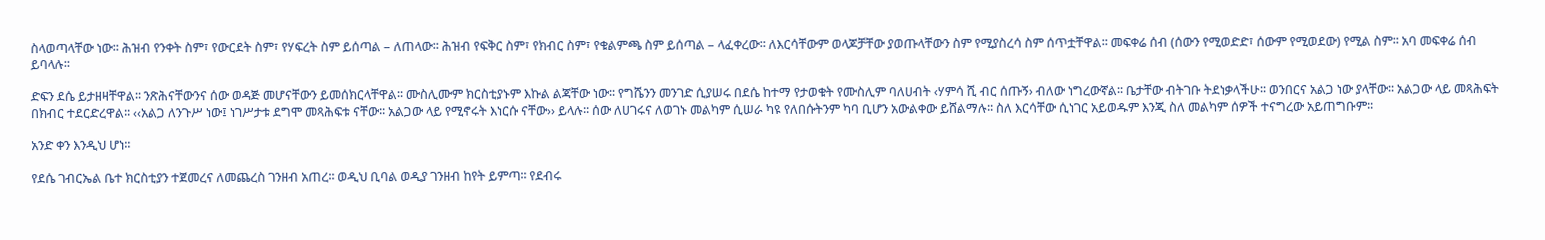ስላወጣላቸው ነው፡፡ ሕዝብ የንቀት ስም፣ የውርደት ስም፣ የሃፍረት ስም ይሰጣል – ለጠላው፡፡ ሕዝብ የፍቅር ስም፣ የክብር ስም፣ የቁልምጫ ስም ይሰጣል – ላፈቀረው፡፡ ለእርሳቸውም ወላጆቻቸው ያወጡላቸውን ስም የሚያስረሳ ስም ሰጥቷቸዋል፡፡ መፍቀሬ ሰብ (ሰውን የሚወድድ፣ ሰውም የሚወደው) የሚል ስም፡፡ አባ መፍቀሬ ሰብ ይባላሉ፡፡

ድፍን ደሴ ይታዘዛቸዋል፡፡ ንጽሕናቸውንና ሰው ወዳጅ መሆናቸውን ይመሰክርላቸዋል፡፡ ሙስሊሙም ክርስቲያኑም እኩል ልጃቸው ነው፡፡ የግሼንን መንገድ ሲያሠሩ በደሴ ከተማ የታወቁት የሙስሊም ባለሀብት ‹ሃምሳ ሺ ብር ሰጡኝ› ብለው ነግረውኛል፡፡ ቤታቸው ብትገቡ ትደነቃላችሁ፡፡ ወንበርና አልጋ ነው ያላቸው፡፡ አልጋው ላይ መጻሕፍት በክብር ተደርድረዋል፡፡ ‹‹አልጋ ለንጉሥ ነው፤ ነገሥታቱ ደግሞ መጻሕፍቱ ናቸው፡፡ አልጋው ላይ የሚኖሩት እነርሱ ናቸው›› ይላሉ፡፡ ሰው ለሀገሩና ለወገኑ መልካም ሲሠራ ካዩ የለበሱትንም ካባ ቢሆን አውልቀው ይሸልማሉ፡፡ ስለ እርሳቸው ሲነገር አይወዱም እንጂ ስለ መልካም ሰዎች ተናግረው አይጠግቡም፡፡

አንድ ቀን እንዲህ ሆነ፡፡

የደሴ ገብርኤል ቤተ ክርስቲያን ተጀመረና ለመጨረስ ገንዘብ አጠረ፡፡ ወዲህ ቢባል ወዲያ ገንዘብ ከየት ይምጣ፡፡ የደብሩ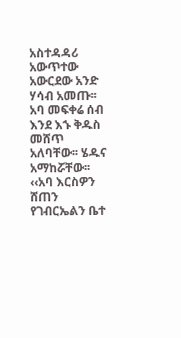አስተዳዳሪ አውጥተው አውርደው አንድ ሃሳብ አመጡ፡፡ አባ መፍቀሬ ሰብ እንደ እኁ ቅዱስ መሸጥ አለባቸው፡፡ ሄዱና አማከሯቸው፡፡ ‹‹አባ እርስዎን ሸጠን የገብርኤልን ቤተ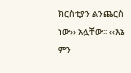ክርስቲያን ልንጨርስ ነው›› አሏቸው፡፡ ‹‹እኔ ምን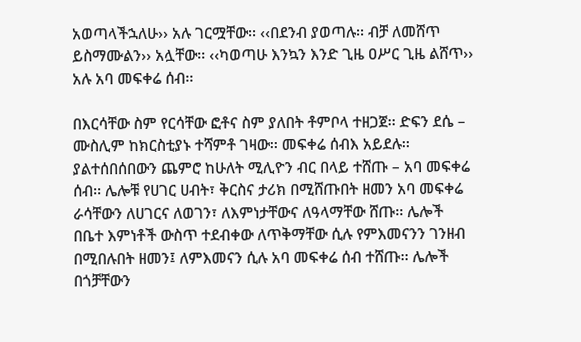አወጣላችኋለሁ›› አሉ ገርሟቸው፡፡ ‹‹በደንብ ያወጣሉ፡፡ ብቻ ለመሸጥ ይስማሙልን›› አሏቸው፡፡ ‹‹ካወጣሁ እንኳን እንድ ጊዜ ዐሥር ጊዜ ልሸጥ›› አሉ አባ መፍቀሬ ሰብ፡፡

በእርሳቸው ስም የርሳቸው ፎቶና ስም ያለበት ቶምቦላ ተዘጋጀ፡፡ ድፍን ደሴ – ሙስሊም ከክርስቲያኑ ተሻምቶ ገዛው፡፡ መፍቀሬ ሰብእ አይደሉ፡፡ ያልተሰበሰበውን ጨምሮ ከሁለት ሚሊዮን ብር በላይ ተሸጡ – አባ መፍቀሬ ሰብ፡፡ ሌሎቹ የሀገር ሀብት፣ ቅርስና ታሪክ በሚሸጡበት ዘመን አባ መፍቀሬ ራሳቸውን ለሀገርና ለወገን፣ ለእምነታቸውና ለዓላማቸው ሸጡ፡፡ ሌሎች በቤተ እምነቶች ውስጥ ተደብቀው ለጥቅማቸው ሲሉ የምእመናንን ገንዘብ በሚበሉበት ዘመን፤ ለምእመናን ሲሉ አባ መፍቀሬ ሰብ ተሸጡ፡፡ ሌሎች በጎቻቸውን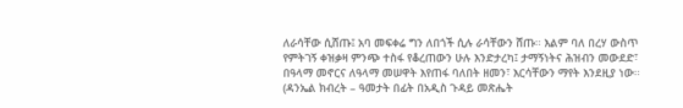ለራሳቸው ሲሸጡ፤ አባ መፍቀሬ ግን ለበጎች ሲሉ ራሳቸውን ሸጡ፡፡ እልም ባለ በረሃ ውስጥ የምትገኝ ቀዝቃዛ ምንጭ ተስፋ የቆረጠውን ሁሉ እንድታረካ፤ ታማኝነትና ሕዝብን መውደድ፣ በዓላማ መኖርና ለዓላማ መሠዋት እየጠፋ ባለበት ዘመን፣ እርሳቸውን ማየት እንደዚያ ነው፡፡
(ዳንኤል ክብረት – ዓመታት በፊት በአዲስ ጉዳይ መጽሔት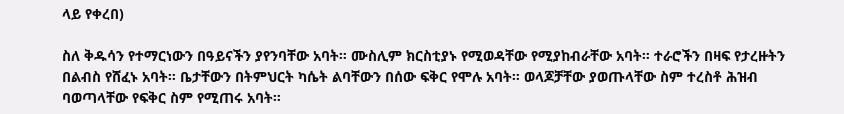ላይ የቀረበ)

ስለ ቅዱሳን የተማርነውን በዓይናችን ያየንባቸው አባት። ሙስሊም ክርስቲያኑ የሚወዳቸው የሚያከብራቸው አባት። ተራሮችን በዛፍ የታረዙትን በልብስ የሸፈኑ አባት። ቤታቸውን በትምህርት ካሴት ልባቸውን በሰው ፍቅር የሞሉ አባት። ወላጆቻቸው ያወጡላቸው ስም ተረስቶ ሕዝብ ባወጣላቸው የፍቅር ስም የሚጠሩ አባት።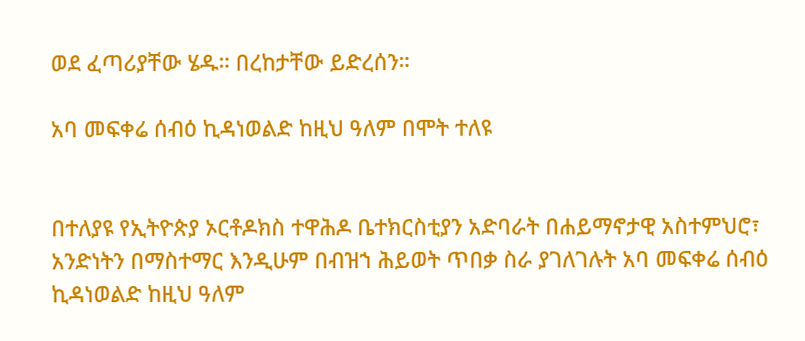ወደ ፈጣሪያቸው ሄዱ። በረከታቸው ይድረሰን።

አባ መፍቀሬ ሰብዕ ኪዳነወልድ ከዚህ ዓለም በሞት ተለዩ


በተለያዩ የኢትዮጵያ ኦርቶዶክስ ተዋሕዶ ቤተክርስቲያን አድባራት በሐይማኖታዊ አስተምህሮ፣ አንድነትን በማስተማር እንዲሁም በብዝኀ ሕይወት ጥበቃ ስራ ያገለገሉት አባ መፍቀሬ ሰብዕ ኪዳነወልድ ከዚህ ዓለም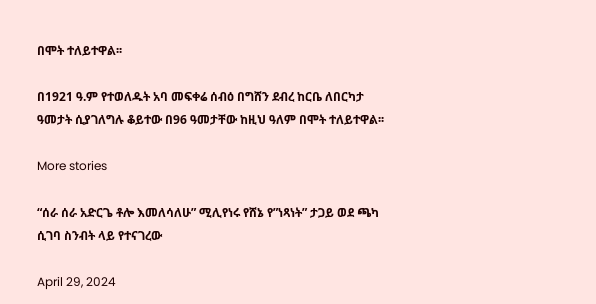በሞት ተለይተዋል፡፡

በ1921 ዓ.ም የተወለዱት አባ መፍቀሬ ሰብዕ በግሸን ደብረ ከርቤ ለበርካታ ዓመታት ሲያገለግሉ ቆይተው በ96 ዓመታቸው ከዚህ ዓለም በሞት ተለይተዋል፡፡

More stories

“ሰራ ሰራ አድርጌ ቶሎ እመለሳለሁ” ሚሊየነሩ የሸኔ የ”ነጻነት” ታጋይ ወደ ጫካ ሲገባ ስንብት ላይ የተናገረው

April 29, 2024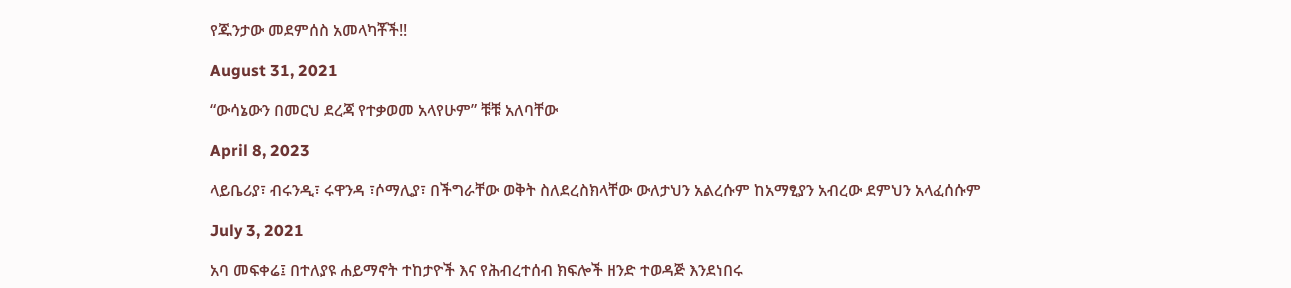የጁንታው መደምሰስ አመላካቾች!!

August 31, 2021

“ውሳኔውን በመርህ ደረጃ የተቃወመ አላየሁም” ቹቹ አለባቸው

April 8, 2023

ላይቤሪያ፣ ብሩንዲ፣ ሩዋንዳ ፣ሶማሊያ፣ በችግራቸው ወቅት ስለደረስክላቸው ውለታህን አልረሱም ከአማፂያን አብረው ደምህን አላፈሰሱም

July 3, 2021

አባ መፍቀሬ፤ በተለያዩ ሐይማኖት ተከታዮች እና የሕብረተሰብ ክፍሎች ዘንድ ተወዳጅ እንደነበሩ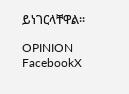ይነገርላቸዋል፡፡

OPINION
FacebookX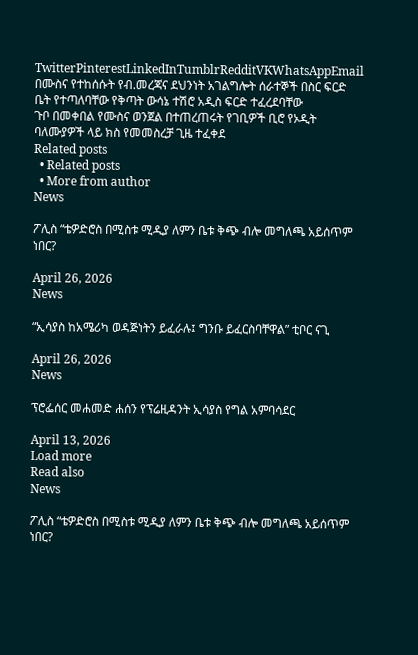TwitterPinterestLinkedInTumblrRedditVKWhatsAppEmail
በሙስና የተከሰሱት የብ.መረጃና ደህንነት አገልግሎት ሰራተኞች በስር ፍርድ ቤት የተጣለባቸው የቅጣት ውሳኔ ተሽሮ አዲስ ፍርድ ተፈረደባቸው
ጉቦ በመቀበል የሙስና ወንጀል በተጠረጠሩት የገቢዎች ቢሮ የኦዲት ባለሙያዎች ላይ ክስ የመመስረቻ ጊዜ ተፈቀደ
Related posts
  • Related posts
  • More from author
News

ፖሊስ “ቴዎድሮስ በሚስቱ ሚዲያ ለምን ቤቱ ቅጭ ብሎ መግለጫ አይሰጥም ነበር?

April 26, 2026
News

“ኢሳያስ ከአሜሪካ ወዳጅነትን ይፈራሉ፤ ግንቡ ይፈርስባቸዋል” ቲቦር ናጊ

April 26, 2026
News

ፕሮፌሰር መሐመድ ሐሰን የፕሬዚዳንት ኢሳያስ የግል አምባሳደር

April 13, 2026
Load more
Read also
News

ፖሊስ “ቴዎድሮስ በሚስቱ ሚዲያ ለምን ቤቱ ቅጭ ብሎ መግለጫ አይሰጥም ነበር?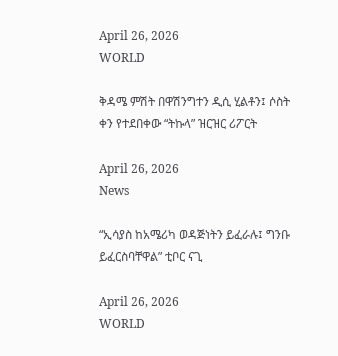April 26, 2026
WORLD

ቅዳሜ ምሽት በዋሽንግተን ዲሲ ሂልቶን፤ ሶስት ቀን የተደበቀው “ትኩላ” ዝርዝር ሪፖርት

April 26, 2026
News

“ኢሳያስ ከአሜሪካ ወዳጅነትን ይፈራሉ፤ ግንቡ ይፈርስባቸዋል” ቲቦር ናጊ

April 26, 2026
WORLD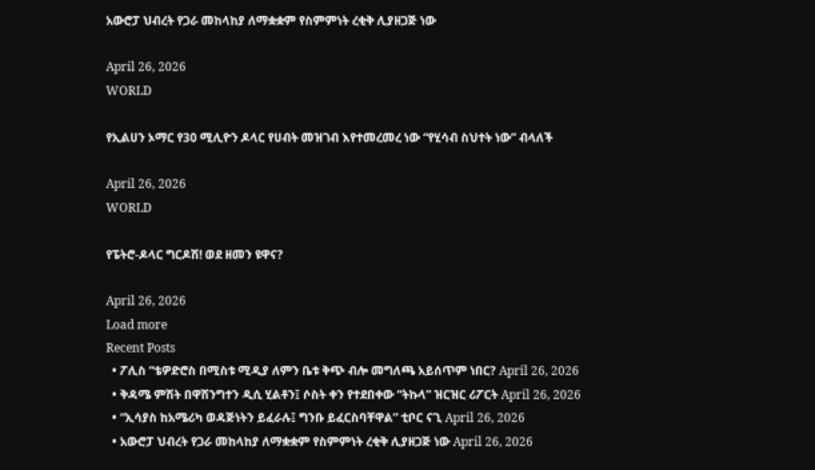አውሮፓ ህብረት የጋራ መከላከያ ለማቋቋም የስምምነት ረቂቅ ሊያዘጋጅ ነው

April 26, 2026
WORLD

የኢልሀን ኦማር የ30 ሚሊዮን ዶላር የሀብት መዝገብ እየተመረመረ ነው “የሂሳብ ስህተት ነው” ብላለች

April 26, 2026
WORLD

የፔትሮ-ዶላር ግርዶሽ! ወደ ዘመን ዩዋና?

April 26, 2026
Load more
Recent Posts
  • ፖሊስ “ቴዎድሮስ በሚስቱ ሚዲያ ለምን ቤቱ ቅጭ ብሎ መግለጫ አይሰጥም ነበር? April 26, 2026
  • ቅዳሜ ምሽት በዋሽንግተን ዲሲ ሂልቶን፤ ሶስት ቀን የተደበቀው “ትኩላ” ዝርዝር ሪፖርት April 26, 2026
  • “ኢሳያስ ከአሜሪካ ወዳጅነትን ይፈራሉ፤ ግንቡ ይፈርስባቸዋል” ቲቦር ናጊ April 26, 2026
  • አውሮፓ ህብረት የጋራ መከላከያ ለማቋቋም የስምምነት ረቂቅ ሊያዘጋጅ ነው April 26, 2026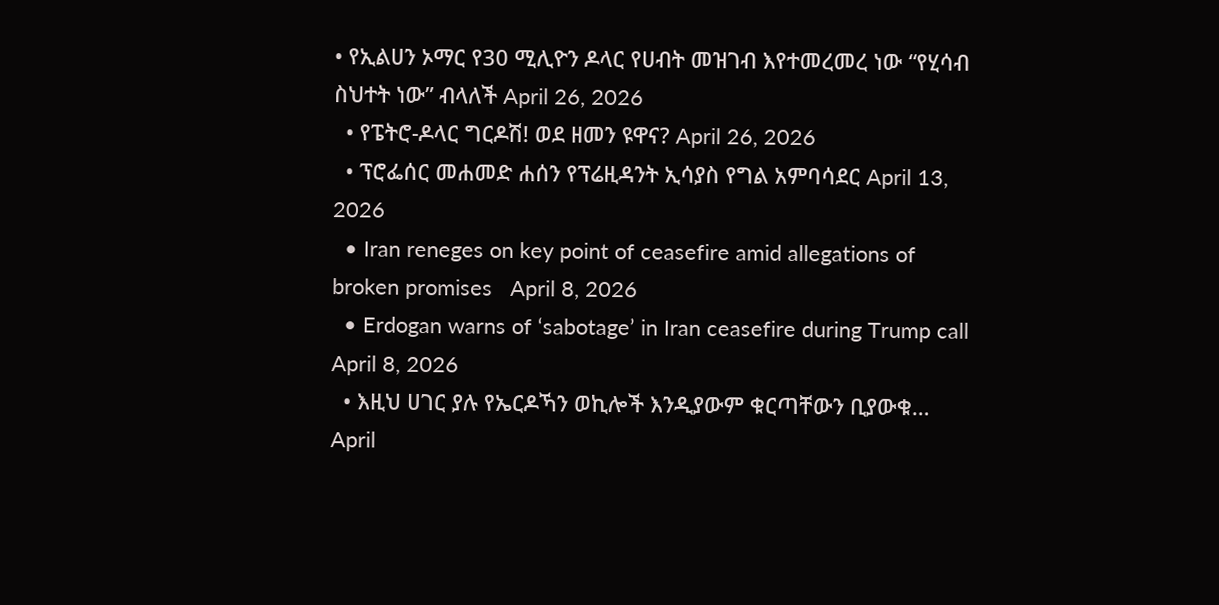• የኢልሀን ኦማር የ30 ሚሊዮን ዶላር የሀብት መዝገብ እየተመረመረ ነው “የሂሳብ ስህተት ነው” ብላለች April 26, 2026
  • የፔትሮ-ዶላር ግርዶሽ! ወደ ዘመን ዩዋና? April 26, 2026
  • ፕሮፌሰር መሐመድ ሐሰን የፕሬዚዳንት ኢሳያስ የግል አምባሳደር April 13, 2026
  • Iran reneges on key point of ceasefire amid allegations of broken promises   April 8, 2026
  • Erdogan warns of ‘sabotage’ in Iran ceasefire during Trump call April 8, 2026
  • እዚህ ሀገር ያሉ የኤርዶኻን ወኪሎች እንዲያውም ቁርጣቸውን ቢያውቁ… April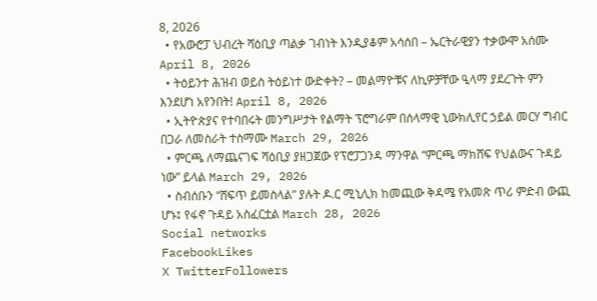8, 2026
  • የአውሮፓ ህብረት ሻዕቢያ ጣልቃ ገብነት እንዲያቆም አሳሰበ – ኤርትራዊያን ተቃውሞ አሰሙ April 8, 2026
  • ትዕይንተ ሕዝብ ወይስ ትዕይነተ ውድቀት? – መልማዮቹና ለኪዎቻቸው ዒላማ ያደረጉት ምን እንደሆነ አየንበት! April 8, 2026
  • ኢትዮጵያና የተባበሩት መንግሥታት የልማት ፕሮግራም በሰላማዊ ኒውክሊየር ኃይል መርሃ ግብር በጋራ ለመስራት ተስማሙ March 29, 2026
  • ምርጫ ለማጨናገፍ ሻዕቢያ ያዘጋጀው የፕሮፓጋንዳ ማንዋል “ምርጫ ማክሸፍ የህልውና ጉዳይ ነው” ይላል March 29, 2026
  • ስብሰቡን “ሸፍጥ ይመስላል” ያሉት ዶ.ር ሚኒሊክ ከመጪው ቅዳሜ የአመጽ ጥሪ ምድብ ውጪ ሆኑ፤ የፋኖ ጉዳይ አስፈርቷል March 28, 2026
Social networks
FacebookLikes
X TwitterFollowers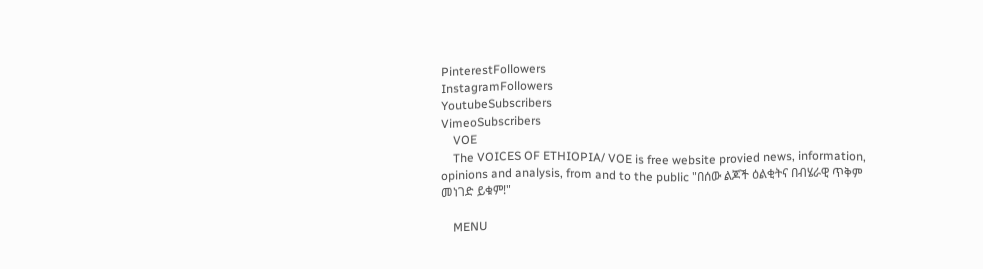PinterestFollowers
InstagramFollowers
YoutubeSubscribers
VimeoSubscribers
    VOE
    The VOICES OF ETHIOPIA/ VOE is free website provied news, information, opinions and analysis, from and to the public "በሰው ልጆች ዕልቂትና በብሄራዊ ጥቅም መነገድ ይቁም!"

    MENU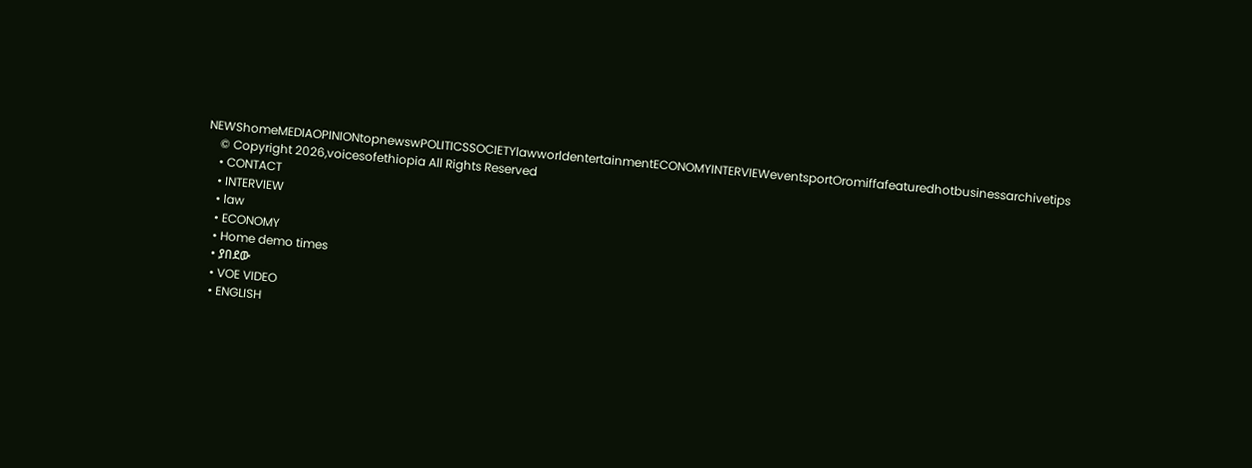NEWShomeMEDIAOPINIONtopnewswPOLITICSSOCIETYlawworldentertainmentECONOMYINTERVIEWeventsportOromiffafeaturedhotbusinessarchivetips
    © Copyright 2026,voicesofethiopia All Rights Reserved
    • CONTACT
    • INTERVIEW
    • law
    • ECONOMY
    • Home demo times
    • ያበደው
    • VOE VIDEO
    • ENGLISH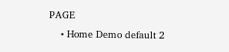PAGE
    • Home Demo default 2